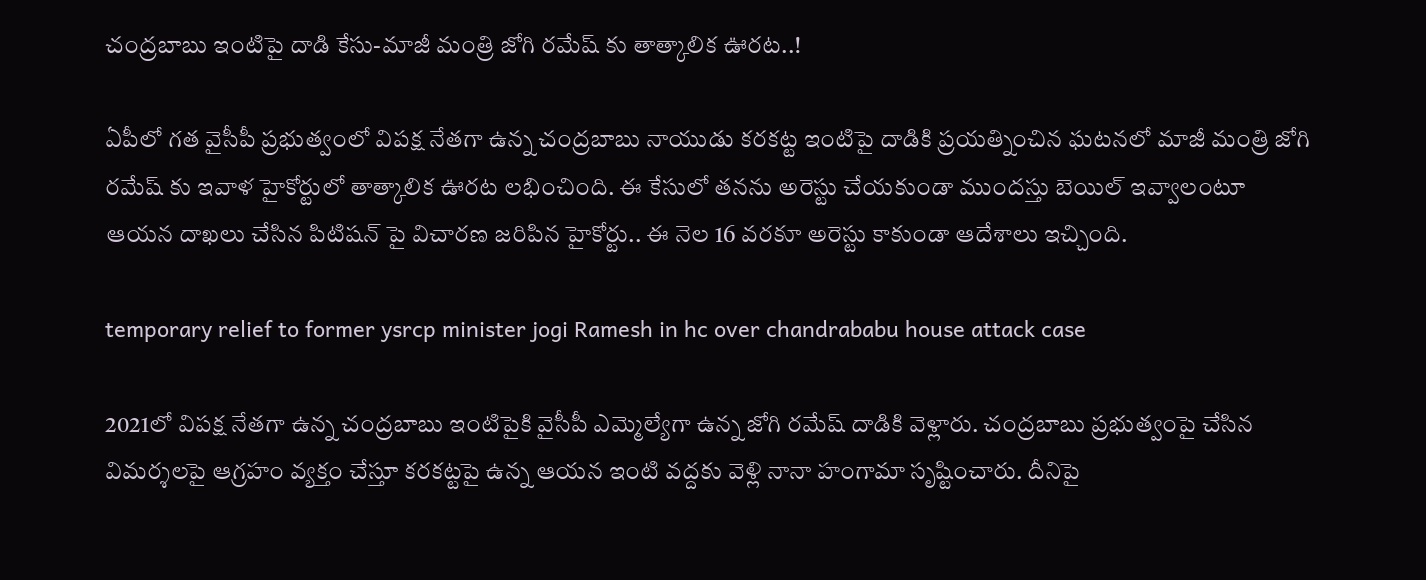చంద్రబాబు ఇంటిపై దాడి కేసు-మాజీ మంత్రి జోగి రమేష్ కు తాత్కాలిక ఊరట..!

ఏపీలో గత వైసీపీ ప్రభుత్వంలో విపక్ష నేతగా ఉన్న చంద్రబాబు నాయుడు కరకట్ట ఇంటిపై దాడికి ప్రయత్నించిన ఘటనలో మాజీ మంత్రి జోగి రమేష్ కు ఇవాళ హైకోర్టులో తాత్కాలిక ఊరట లభించింది. ఈ కేసులో తనను అరెస్టు చేయకుండా ముందస్తు బెయిల్ ఇవ్వాలంటూ ఆయన దాఖలు చేసిన పిటిషన్ పై విచారణ జరిపిన హైకోర్టు.. ఈ నెల 16 వరకూ అరెస్టు కాకుండా ఆదేశాలు ఇచ్చింది.

temporary relief to former ysrcp minister jogi Ramesh in hc over chandrababu house attack case

2021లో విపక్ష నేతగా ఉన్న చంద్రబాబు ఇంటిపైకి వైసీపీ ఎమ్మెల్యేగా ఉన్న జోగి రమేష్ దాడికి వెళ్లారు. చంద్రబాబు ప్రభుత్వంపై చేసిన విమర్శలపై ఆగ్రహం వ్యక్తం చేస్తూ కరకట్టపై ఉన్న ఆయన ఇంటి వద్దకు వెళ్లి నానా హంగామా సృష్టించారు. దీనిపై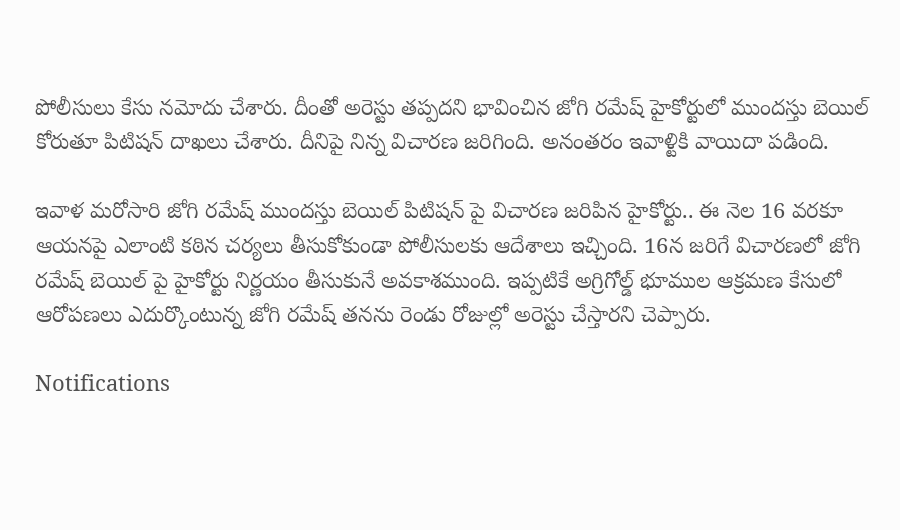పోలీసులు కేసు నమోదు చేశారు. దీంతో అరెస్టు తప్పదని భావించిన జోగి రమేష్ హైకోర్టులో ముందస్తు బెయిల్ కోరుతూ పిటిషన్ దాఖలు చేశారు. దీనిపై నిన్న విచారణ జరిగింది. అనంతరం ఇవాళ్టికి వాయిదా పడింది.

ఇవాళ మరోసారి జోగి రమేష్ ముందస్తు బెయిల్ పిటిషన్ పై విచారణ జరిపిన హైకోర్టు.. ఈ నెల 16 వరకూ ఆయనపై ఎలాంటి కఠిన చర్యలు తీసుకోకుండా పోలీసులకు ఆదేశాలు ఇచ్చింది. 16న జరిగే విచారణలో జోగి రమేష్ బెయిల్ పై హైకోర్టు నిర్ణయం తీసుకునే అవకాశముంది. ఇప్పటికే అగ్రిగోల్డ్ భూముల ఆక్రమణ కేసులో ఆరోపణలు ఎదుర్కొంటున్న జోగి రమేష్ తనను రెండు రోజుల్లో అరెస్టు చేస్తారని చెప్పారు.

Notifications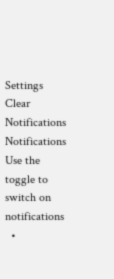Settings
Clear Notifications
Notifications
Use the toggle to switch on notifications
  •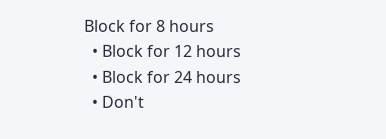Block for 8 hours
  • Block for 12 hours
  • Block for 24 hours
  • Don't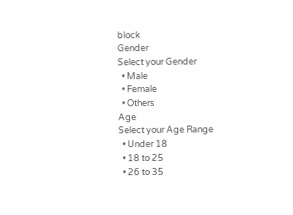block
Gender
Select your Gender
  • Male
  • Female
  • Others
Age
Select your Age Range
  • Under 18
  • 18 to 25
  • 26 to 35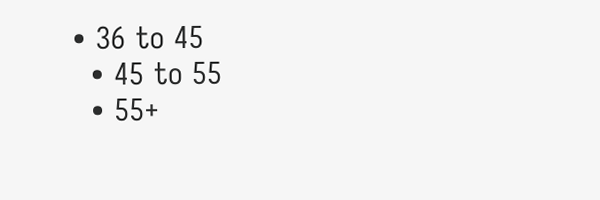• 36 to 45
  • 45 to 55
  • 55+